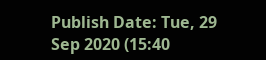Publish Date: Tue, 29 Sep 2020 (15:40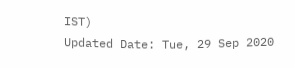IST)
Updated Date: Tue, 29 Sep 2020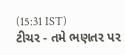(15:31 IST)
ટીચર - તમે ભણતર પર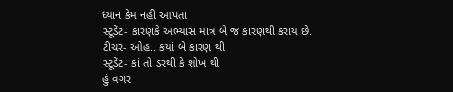ધ્યાન કેમ નહી આપતા
સ્ટૂડેંટ- કારણકે અભ્યાસ માત્ર બે જ કારણથી કરાય છે.
ટીચર- ઓહ.. કયાં બે કારણ થી
સ્ટૂડેંટ- કાં તો ડરથી કે શોખ થી
હું વગર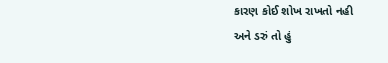કારણ કોઈ શોખ રાખતો નહી
અને ડરું તો હું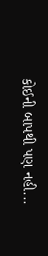કોઈની બાપથી પણ નહી...